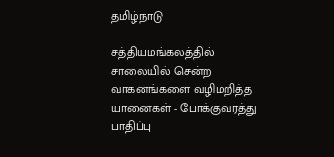தமிழ்நாடு

சத்தியமங்கலத்தில் சாலையில் சென்ற வாகனங்களை வழிமறித்த யானைகள் - போக்குவரத்து பாதிப்பு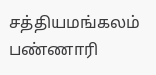சத்தியமங்கலம் பண்ணாரி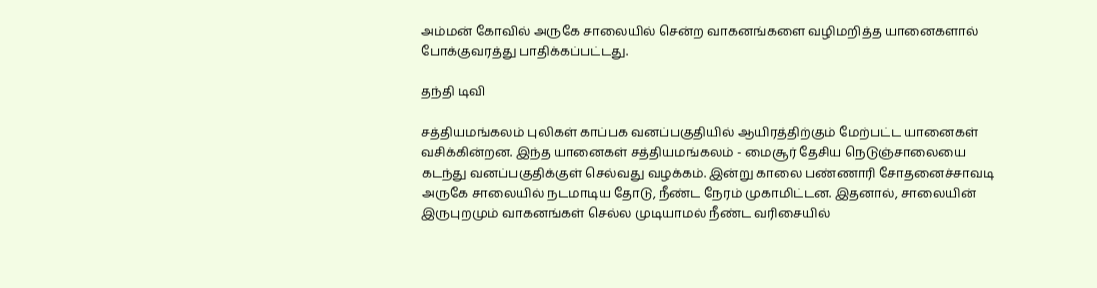அம்மன் கோவில் அருகே சாலையில் சென்ற வாகனங்களை வழிமறித்த யானைகளால் போக்குவரத்து பாதிக்கப்பட்டது.

தந்தி டிவி

சத்தியமங்கலம் புலிகள் காப்பக வனப்பகுதியில் ஆயிரத்திற்கும் மேற்பட்ட யானைகள் வசிக்கின்றன. இந்த யானைகள் சத்தியமங்கலம் - மைசூர் தேசிய நெடுஞ்சாலையை கடந்து வனப்பகுதிக்குள் செல்வது வழக்கம். இன்று காலை பண்ணாரி சோதனைச்சாவடி அருகே சாலையில் நடமாடிய தோடு, நீண்ட நேரம் முகாமிட்டன. இதனால், சாலையின் இருபுறமும் வாகனங்கள் செல்ல முடியாமல் நீண்ட வரிசையில்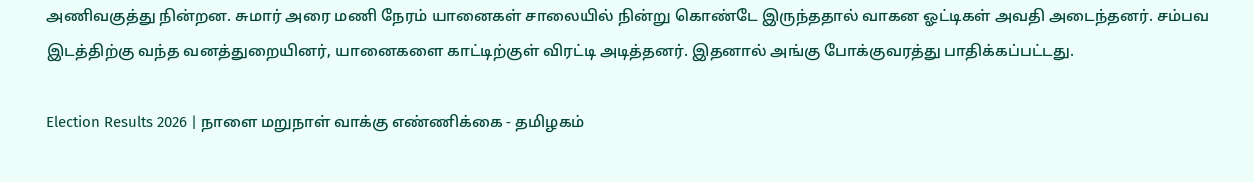அணிவகுத்து நின்றன. சுமார் அரை மணி நேரம் யானைகள் சாலையில் நின்று கொண்டே இருந்ததால் வாகன ஓட்டிகள் அவதி அடைந்தனர். சம்பவ இடத்திற்கு வந்த வனத்துறையினர், யானைகளை காட்டிற்குள் விரட்டி அடித்தனர். இதனால் அங்கு போக்குவரத்து பாதிக்கப்பட்டது.

Election Results 2026 | நாளை மறுநாள் வாக்கு எண்ணிக்கை - தமிழகம்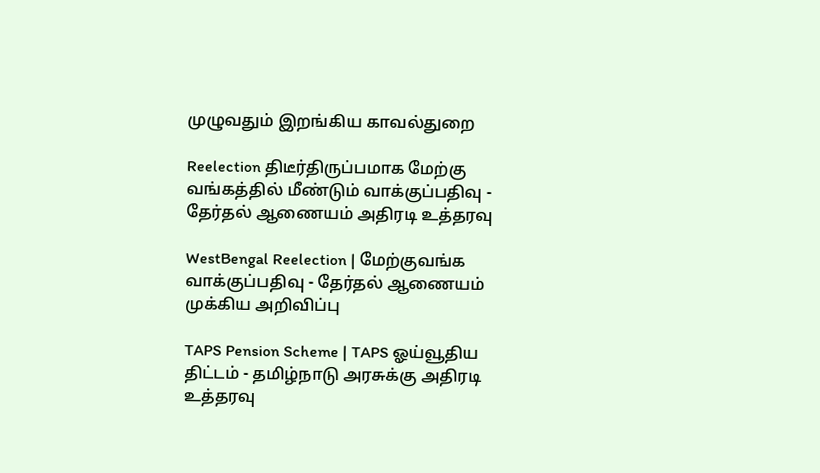முழுவதும் இறங்கிய காவல்துறை

Reelection திடீர்திருப்பமாக மேற்கு வங்கத்தில் மீண்டும் வாக்குப்பதிவு - தேர்தல் ஆணையம் அதிரடி உத்தரவு

WestBengal Reelection | மேற்குவங்க வாக்குப்பதிவு - தேர்தல் ஆணையம் முக்கிய அறிவிப்பு

TAPS Pension Scheme | TAPS ஓய்வூதிய திட்டம் - தமிழ்நாடு அரசுக்கு அதிரடி உத்தரவு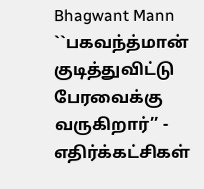Bhagwant Mann ``பகவந்த்மான் குடித்துவிட்டு பேரவைக்கு வருகிறார்’’ - எதிர்க்கட்சிகள்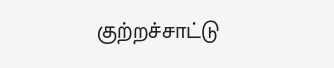குற்றச்சாட்டு